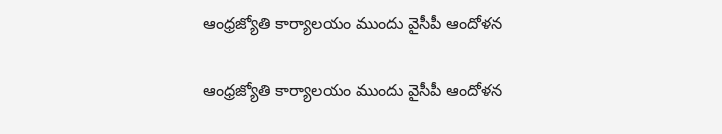ఆంధ్రజ్యోతి కార్యాలయం ముందు వైసీపీ ఆందోళన

ఆంధ్రజ్యోతి కార్యాలయం ముందు వైసీపీ ఆందోళన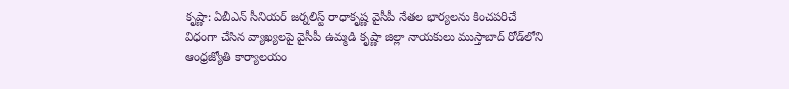కృష్ణా: ఏబీఎన్ సీనియర్ జర్నలిస్ట్ రాధాకృష్ణ వైసీపీ నేతల భార్యలను కించపరిచే విధంగా చేసిన వ్యాఖ్యలపై వైసీపీ ఉమ్మడి కృష్ణా జిల్లా నాయకులు ముస్తాబాద్ రోడ్‌లోని ఆంధ్రజ్యోతి కార్యాలయం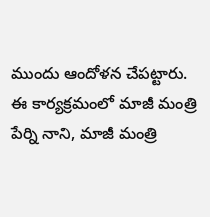ముందు ఆందోళన చేపట్టారు. ఈ కార్యక్రమంలో మాజీ మంత్రి పేర్ని నాని, మాజీ మంత్రి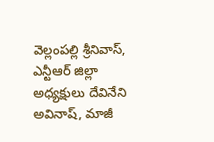వెల్లంపల్లి శ్రీనివాస్, ఎన్టీఆర్ జిల్లా అధ్యక్షులు దేవినేని అవినాష్, మాజీ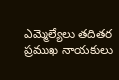ఎమ్మెల్యేలు తదితర ప్రముఖ నాయకులు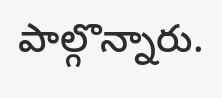పాల్గొన్నారు.